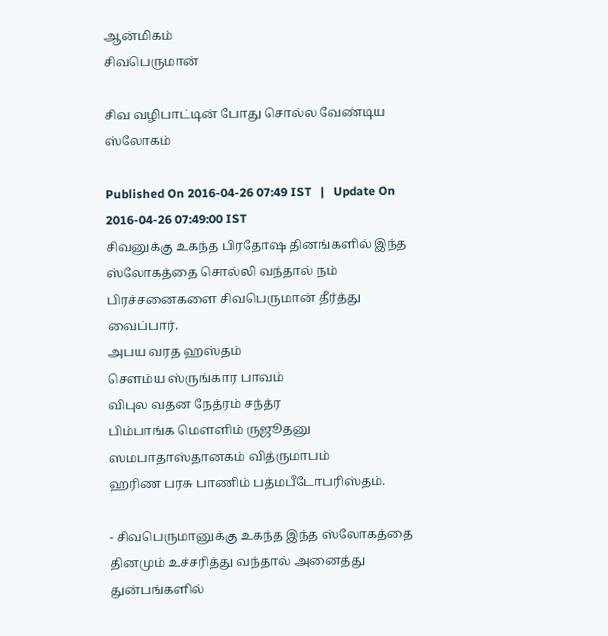ஆன்மிகம்
சிவபெருமான்

சிவ வழிபாட்டின் போது சொல்ல வேண்டிய ஸ்லோகம்

Published On 2016-04-26 07:49 IST   |   Update On 2016-04-26 07:49:00 IST
சிவனுக்கு உகந்த பிரதோஷ தினங்களில் இந்த ஸ்லோகத்தை சொல்லி வந்தால் நம் பிரச்சனைகளை சிவபெருமான் தீர்த்து வைப்பார்.
அபய வரத ஹஸ்தம்
சௌம்ய ஸ்ருங்கார பாவம்
விபுல வதன நேத்ரம் சந்த்ர
பிம்பாங்க மௌளிம் ருஜூதனு
ஸமபாதாஸ்தானகம் வித்ருமாபம்
ஹரிண பரசு பாணிம் பத்மபீடோபரிஸ்தம்.

- சிவபெருமானுக்கு உகந்த இந்த ஸ்லோகத்தை தினமும் உச்சரித்து வந்தால் அனைத்து துன்பங்களில்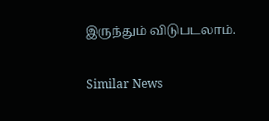இருந்தும் விடுபடலாம்.

Similar News